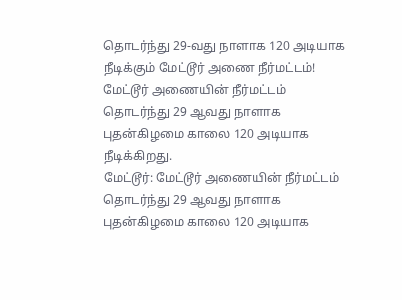தொடர்ந்து 29-வது நாளாக 120 அடியாக நீடிக்கும் மேட்டூர் அணை நீர்மட்டம்!
மேட்டூர் அணையின் நீர்மட்டம் தொடர்ந்து 29 ஆவது நாளாக புதன்கிழமை காலை 120 அடியாக நீடிக்கிறது.
மேட்டூர்: மேட்டூர் அணையின் நீர்மட்டம் தொடர்ந்து 29 ஆவது நாளாக புதன்கிழமை காலை 120 அடியாக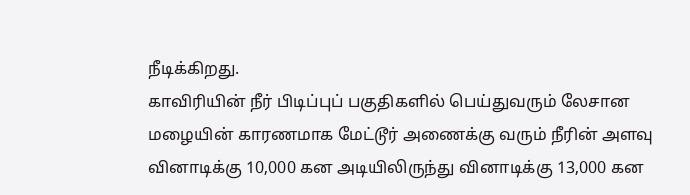நீடிக்கிறது.
காவிரியின் நீர் பிடிப்புப் பகுதிகளில் பெய்துவரும் லேசான மழையின் காரணமாக மேட்டூர் அணைக்கு வரும் நீரின் அளவு வினாடிக்கு 10,000 கன அடியிலிருந்து வினாடிக்கு 13,000 கன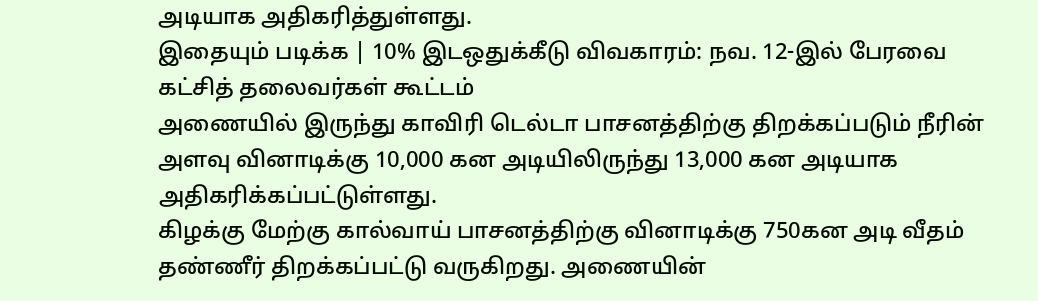அடியாக அதிகரித்துள்ளது.
இதையும் படிக்க | 10% இடஒதுக்கீடு விவகாரம்: நவ. 12-இல் பேரவை கட்சித் தலைவர்கள் கூட்டம்
அணையில் இருந்து காவிரி டெல்டா பாசனத்திற்கு திறக்கப்படும் நீரின் அளவு வினாடிக்கு 10,000 கன அடியிலிருந்து 13,000 கன அடியாக அதிகரிக்கப்பட்டுள்ளது.
கிழக்கு மேற்கு கால்வாய் பாசனத்திற்கு வினாடிக்கு 750கன அடி வீதம் தண்ணீர் திறக்கப்பட்டு வருகிறது. அணையின்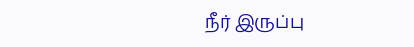நீர் இருப்பு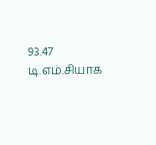93.47 டி.எம்.சியாக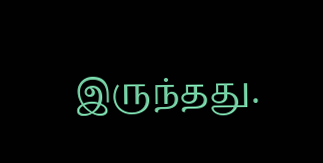இருந்தது.